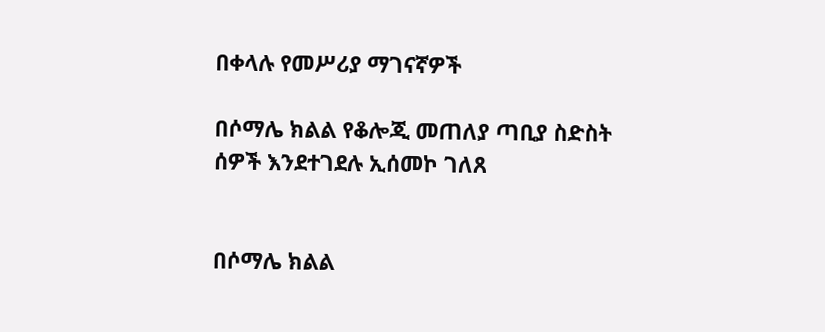በቀላሉ የመሥሪያ ማገናኛዎች

በሶማሌ ክልል የቆሎጂ መጠለያ ጣቢያ ስድስት ሰዎች እንደተገደሉ ኢሰመኮ ገለጸ


በሶማሌ ክልል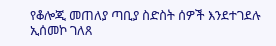የቆሎጂ መጠለያ ጣቢያ ስድስት ሰዎች እንደተገደሉ ኢሰመኮ ገለጸ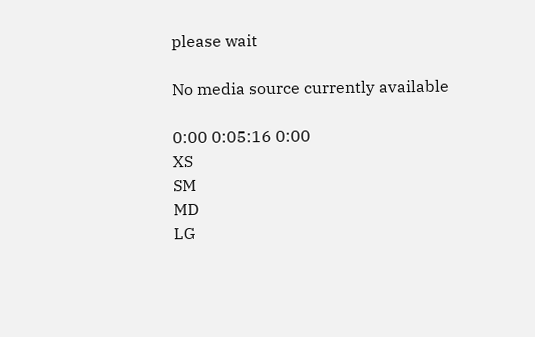please wait

No media source currently available

0:00 0:05:16 0:00
XS
SM
MD
LG